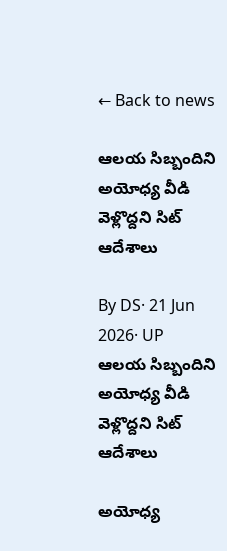← Back to news

ఆలయ సిబ్బందిని అయోధ్య వీడి వెళ్లొద్దని సిట్ ఆదేశాలు

By DS· 21 Jun 2026· UP
ఆలయ సిబ్బందిని  అయోధ్య వీడి వెళ్లొద్దని సిట్ ఆదేశాలు

అయోధ్య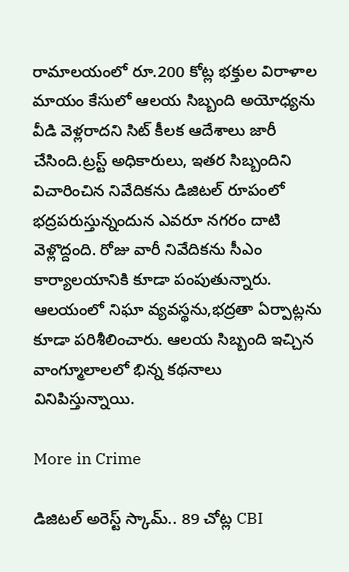రామాలయంలో రూ.200 కోట్ల భక్తుల విరాళాల మాయం కేసులో ఆలయ సిబ్బంది అయోధ్యను వీడి వెళ్లరాదని సిట్ కీలక ఆదేశాలు జారీ చేసింది.ట్రస్ట్ అధికారులు, ఇతర సిబ్బందిని విచారించిన నివేదికను డిజిటల్ రూపంలో భద్రపరుస్తున్నందున ఎవరూ నగరం దాటి వెళ్లొద్దంది. రోజు వారీ నివేదికను సీఎం కార్యాలయానికి కూడా పంపుతున్నారు. ఆలయంలో నిఘా వ్యవస్థను,భద్రతా ఏర్పాట్లను కూడా పరిశీలించారు. ఆలయ సిబ్బంది ఇచ్చిన వాంగ్మూలాలలో భిన్న కథనాలు వినిపిస్తున్నాయి.

More in Crime

డిజిటల్ అరెస్ట్ స్కామ్.. 89 చోట్ల CBI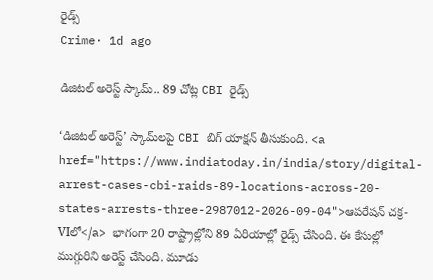రైడ్స్
Crime· 1d ago

డిజిటల్ అరెస్ట్ స్కామ్.. 89 చోట్ల CBI రైడ్స్

‘డిజిటల్ అరెస్ట్’ స్కామ్‌లపై CBI బిగ్ యాక్షన్ తీసుకుంది. <a href="https://www.indiatoday.in/india/story/digital-arrest-cases-cbi-raids-89-locations-across-20-states-arrests-three-2987012-2026-09-04">ఆపరేషన్ చక్ర-VIలో</a> భాగంగా 20 రాష్ట్రాల్లోని 89 ఏరియాల్లో రైడ్స్ చేసింది. ఈ కేసుల్లో ముగ్గురిని అరెస్ట్ చేసింది. మూడు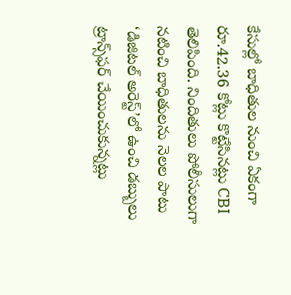కేసుల్లో బాధితుల నుంచి ఏకంగా రూ.42.36 కోట్లు కొట్టేసినట్లు CBI తెలిపింది. నిందితులు పోలీసులుగా నటించి బాధితులను నెలల పాటు ‘డిజిటల్ అరెస్ట్’లో ఉంచి డబ్బులు ట్రాన్స్‌ఫర్ చేయించుకున్నట్లు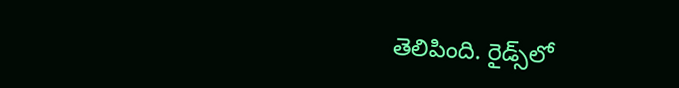తెలిపింది. రైడ్స్‌లో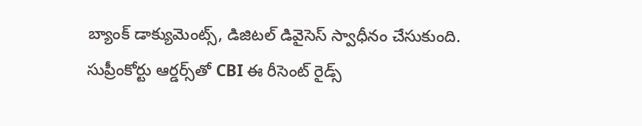బ్యాంక్ డాక్యుమెంట్స్, డిజిటల్ డివైసెస్ స్వాధీనం చేసుకుంది. సుప్రీంకోర్టు ఆర్డర్స్‌తో CBI ఈ రీసెంట్ రైడ్స్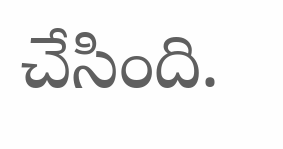చేసింది.